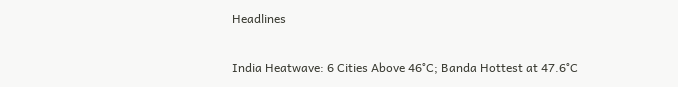Headlines

India Heatwave: 6 Cities Above 46°C; Banda Hottest at 47.6°C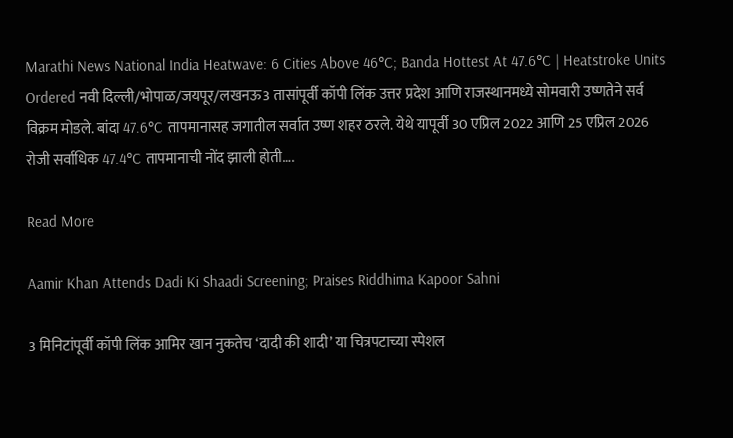Marathi News National India Heatwave: 6 Cities Above 46°C; Banda Hottest At 47.6°C | Heatstroke Units Ordered नवी दिल्ली/भोपाळ/जयपूर/लखनऊ3 तासांपूर्वी कॉपी लिंक उत्तर प्रदेश आणि राजस्थानमध्ये सोमवारी उष्णतेने सर्व विक्रम मोडले. बांदा 47.6°C तापमानासह जगातील सर्वात उष्ण शहर ठरले. येथे यापूर्वी 30 एप्रिल 2022 आणि 25 एप्रिल 2026 रोजी सर्वाधिक 47.4°C तापमानाची नोंद झाली होती….

Read More

Aamir Khan Attends Dadi Ki Shaadi Screening; Praises Riddhima Kapoor Sahni

3 मिनिटांपूर्वी कॉपी लिंक आमिर खान नुकतेच ‘दादी की शादी’ या चित्रपटाच्या स्पेशल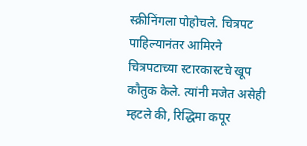स्क्रीनिंगला पोहोचले. चित्रपट पाहिल्यानंतर आमिरने चित्रपटाच्या स्टारकास्टचे खूप कौतुक केले. त्यांनी मजेत असेही म्हटले की, रिद्धिमा कपूर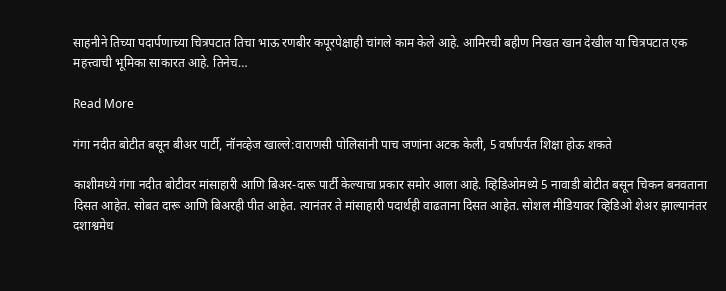साहनीने तिच्या पदार्पणाच्या चित्रपटात तिचा भाऊ रणबीर कपूरपेक्षाही चांगले काम केले आहे. आमिरची बहीण निखत खान देखील या चित्रपटात एक महत्त्वाची भूमिका साकारत आहे. तिनेच…

Read More

गंगा नदीत बोटीत बसून बीअर पार्टी, नॉनव्हेज खाल्ले:वाराणसी पोलिसांनी पाच जणांना अटक केली, 5 वर्षांपर्यंत शिक्षा होऊ शकते

काशीमध्ये गंगा नदीत बोटीवर मांसाहारी आणि बिअर-दारू पार्टी केल्याचा प्रकार समोर आला आहे. व्हिडिओमध्ये 5 नावाडी बोटीत बसून चिकन बनवताना दिसत आहेत. सोबत दारू आणि बिअरही पीत आहेत. त्यानंतर ते मांसाहारी पदार्थही वाढताना दिसत आहेत. सोशल मीडियावर व्हिडिओ शेअर झाल्यानंतर दशाश्वमेध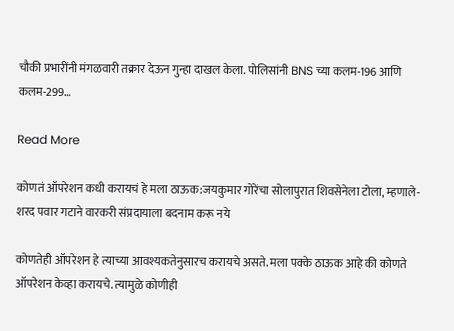चौकी प्रभारींनी मंगळवारी तक्रार देऊन गुन्हा दाखल केला. पोलिसांनी BNS च्या कलम-196 आणि कलम-299…

Read More

कोणतं ऑपरेशन कधी करायचं हे मला ठाऊक:जयकुमार गोरेंचा सोलापुरात शिवसेनेला टोला, म्हणाले- शरद पवार गटाने वारकरी संप्रदायाला बदनाम करू नये

कोणतेही ऑपरेशन हे त्याच्या आवश्यकतेनुसारच करायचे असते. मला पक्के ठाऊक आहे की कोणते ऑपरेशन केव्हा करायचे. त्यामुळे कोणीही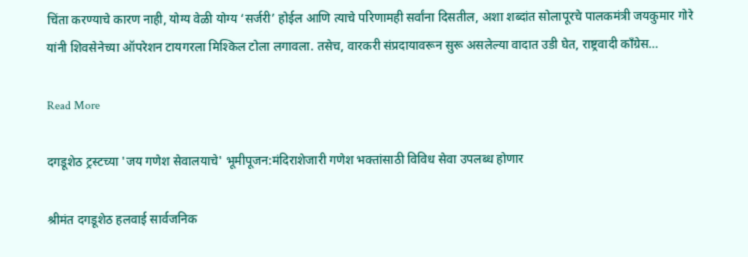चिंता करण्याचे कारण नाही, योग्य वेळी योग्य ‘सर्जरी’ होईल आणि त्याचे परिणामही सर्वांना दिसतील, अशा शब्दांत सोलापूरचे पालकमंत्री जयकुमार गोरे यांनी शिवसेनेच्या ऑपरेशन टायगरला मिश्किल टोला लगावला. तसेच, वारकरी संप्रदायावरून सुरू असलेल्या वादात उडी घेत, राष्ट्रवादी काँग्रेस…

Read More

दगडूशेठ ट्रस्टच्या 'जय गणेश सेवालयाचे' भूमीपूजन:मंदिराशेजारी गणेश भक्तांसाठी विविध सेवा उपलब्ध होणार

श्रीमंत दगडूशेठ हलवाई सार्वजनिक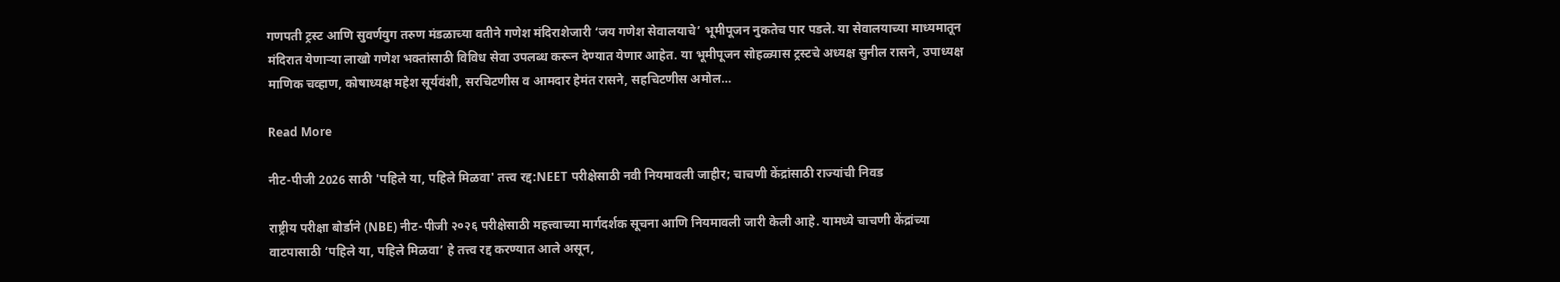गणपती ट्रस्ट आणि सुवर्णयुग तरुण मंडळाच्या वतीने गणेश मंदिराशेजारी ‘जय गणेश सेवालयाचे’ भूमीपूजन नुकतेच पार पडले. या सेवालयाच्या माध्यमातून मंदिरात येणाऱ्या लाखो गणेश भक्तांसाठी विविध सेवा उपलब्ध करून देण्यात येणार आहेत. या भूमीपूजन सोहळ्यास ट्रस्टचे अध्यक्ष सुनील रासने, उपाध्यक्ष माणिक चव्हाण, कोषाध्यक्ष महेश सूर्यवंशी, सरचिटणीस व आमदार हेमंत रासने, सहचिटणीस अमोल…

Read More

नीट-पीजी 2026 साठी 'पहिले या, पहिले मिळवा' तत्त्व रद्द:NEET परीक्षेसाठी नवी नियमावली जाहीर; चाचणी केंद्रांसाठी राज्यांची निवड

राष्ट्रीय परीक्षा बोर्डाने (NBE) नीट-पीजी २०२६ परीक्षेसाठी महत्त्वाच्या मार्गदर्शक सूचना आणि नियमावली जारी केली आहे. यामध्ये चाचणी केंद्रांच्या वाटपासाठी ‘पहिले या, पहिले मिळवा’ हे तत्त्व रद्द करण्यात आले असून,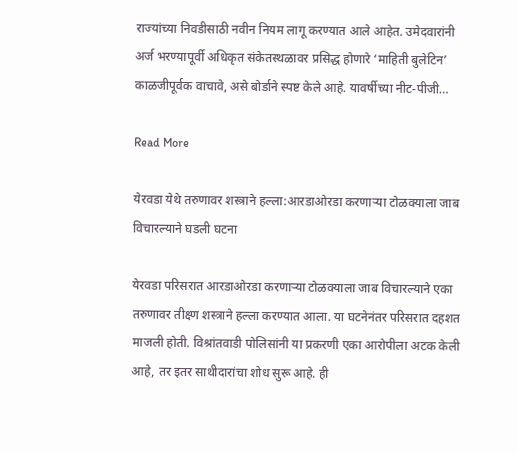राज्यांच्या निवडीसाठी नवीन नियम लागू करण्यात आले आहेत. उमेदवारांनी अर्ज भरण्यापूर्वी अधिकृत संकेतस्थळावर प्रसिद्ध होणारे ‘माहिती बुलेटिन’ काळजीपूर्वक वाचावे, असे बोर्डाने स्पष्ट केले आहे. यावर्षीच्या नीट-पीजी…

Read More

येरवडा येथे तरुणावर शस्त्राने हल्ला:आरडाओरडा करणाऱ्या टोळक्याला जाब विचारल्याने घडली घटना

येरवडा परिसरात आरडाओरडा करणाऱ्या टोळक्याला जाब विचारल्याने एका तरुणावर तीक्ष्ण शस्त्राने हल्ला करण्यात आला. या घटनेनंतर परिसरात दहशत माजली होती. विश्रांतवाडी पोलिसांनी या प्रकरणी एका आरोपीला अटक केली आहे, तर इतर साथीदारांचा शोध सुरू आहे. ही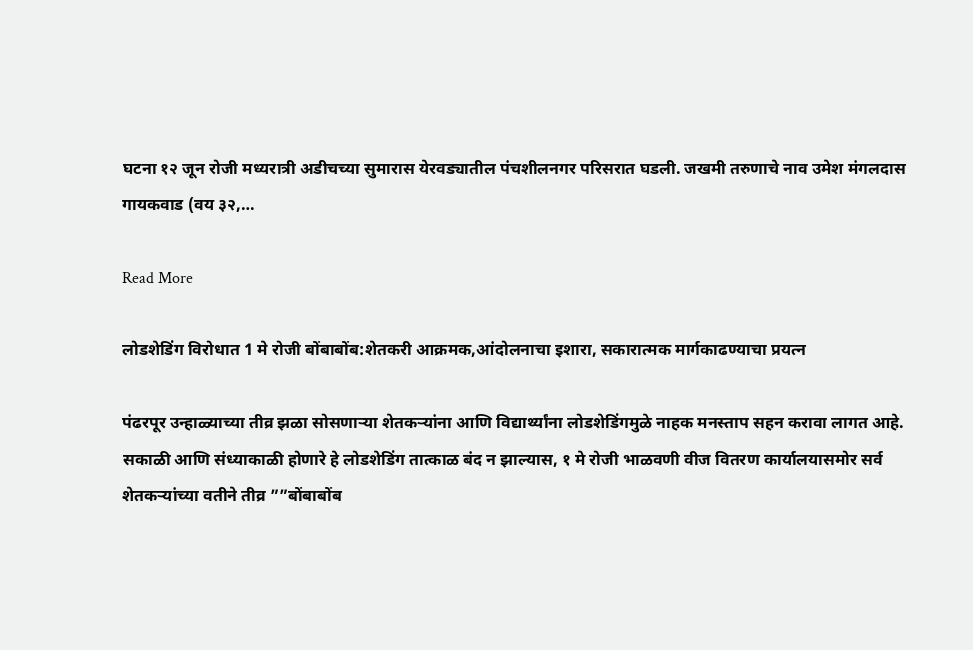घटना १२ जून रोजी मध्यरात्री अडीचच्या सुमारास येरवड्यातील पंचशीलनगर परिसरात घडली. जखमी तरुणाचे नाव उमेश मंगलदास गायकवाड (वय ३२,…

Read More

लोडशेडिंग विरोधात 1 मे रोजी बोंबाबोंब:शेतकरी आक्रमक,आंदोलनाचा इशारा, सकारात्मक मार्गकाढण्याचा प्रयत्न

पंढरपूर उन्हाळ्याच्या तीव्र झळा सोसणाऱ्या शेतकऱ्यांना आणि विद्यार्थ्यांना लोडशेडिंगमुळे नाहक मनस्ताप सहन करावा लागत आहे. सकाळी आणि संध्याकाळी होणारे हे लोडशेडिंग तात्काळ बंद न झाल्यास, १ मे रोजी भाळवणी वीज वितरण कार्यालयासमोर सर्व शेतकऱ्यांच्या वतीने तीव्र ””बोंबाबोंब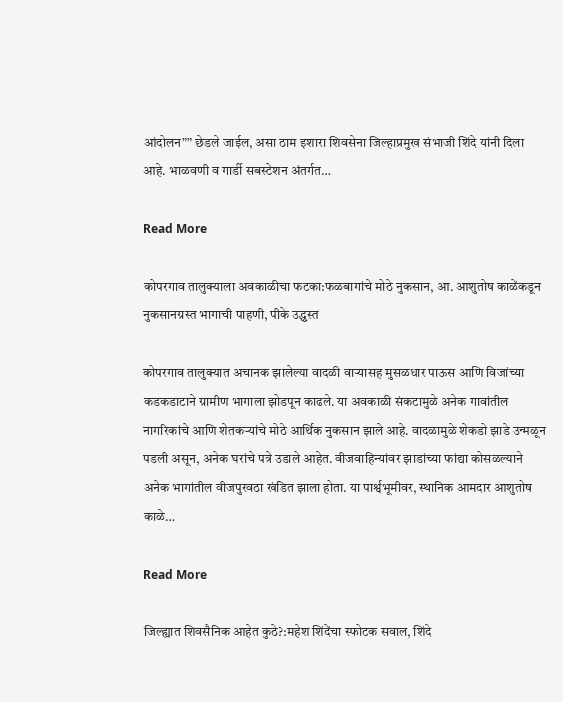आंदोलन”” छेडले जाईल, असा ठाम इशारा शिवसेना जिल्हाप्रमुख संभाजी शिंदे यांनी दिला आहे. भाळवणी व गार्डी सबस्टेशन अंतर्गत…

Read More

कोपरगाव तालुक्याला अवकाळीचा फटका:फळबागांचे मोठे नुकसान, आ. आशुतोष काळेंकडून नुकसानग्रस्त भागाची पाहणी, पीके उद्ध्वस्त

कोपरगाव तालुक्यात अचानक झालेल्या वादळी वाऱ्यासह मुसळधार पाऊस आणि विजांच्या कडकडाटाने ग्रामीण भागाला झोडपून काढले. या अवकाळी संकटामुळे अनेक गावांतील नागरिकांचे आणि शेतकऱ्यांचे मोठे आर्थिक नुकसान झाले आहे. वादळामुळे शेकडो झाडे उन्मळून पडली असून, अनेक घरांचे पत्रे उडाले आहेत. वीजवाहिन्यांवर झाडांच्या फांद्या कोसळल्याने अनेक भागांतील वीजपुरवठा खंडित झाला होता. या पार्श्वभूमीवर, स्थानिक आमदार आशुतोष काळे…

Read More

जिल्ह्यात शिवसैनिक आहेत कुठे?:महेश शिंदेंचा स्फोटक सवाल, शिंदे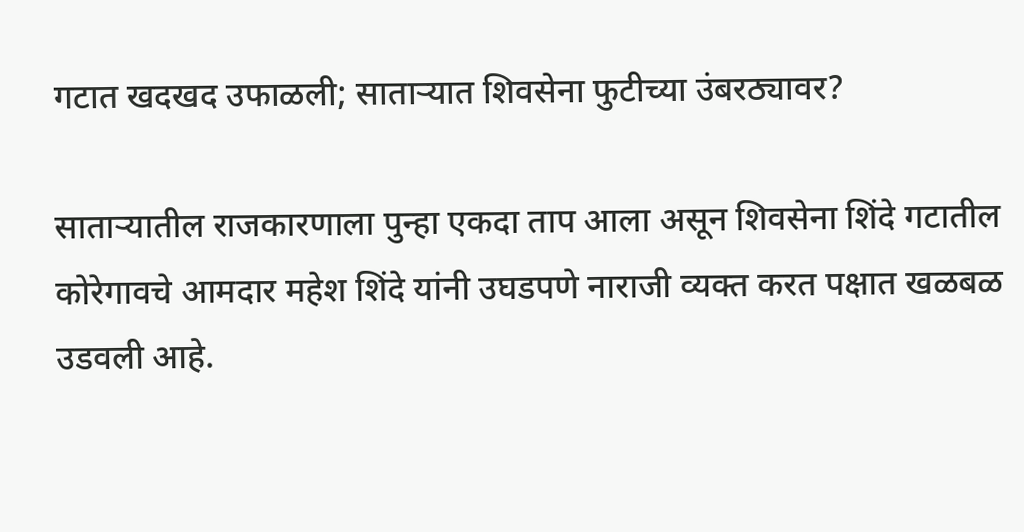गटात खदखद उफाळली; साताऱ्यात शिवसेना फुटीच्या उंबरठ्यावर?

साताऱ्यातील राजकारणाला पुन्हा एकदा ताप आला असून शिवसेना शिंदे गटातील कोरेगावचे आमदार महेश शिंदे यांनी उघडपणे नाराजी व्यक्त करत पक्षात खळबळ उडवली आहे.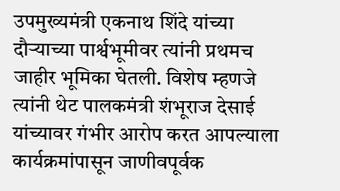उपमुख्यमंत्री एकनाथ शिंदे यांच्या दौऱ्याच्या पार्श्वभूमीवर त्यांनी प्रथमच जाहीर भूमिका घेतली. विशेष म्हणजे त्यांनी थेट पालकमंत्री शंभूराज देसाई यांच्यावर गंभीर आरोप करत आपल्याला कार्यक्रमांपासून जाणीवपूर्वक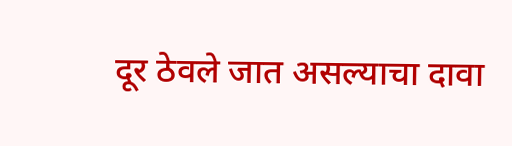दूर ठेवले जात असल्याचा दावा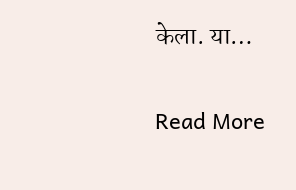केला. या…

Read More